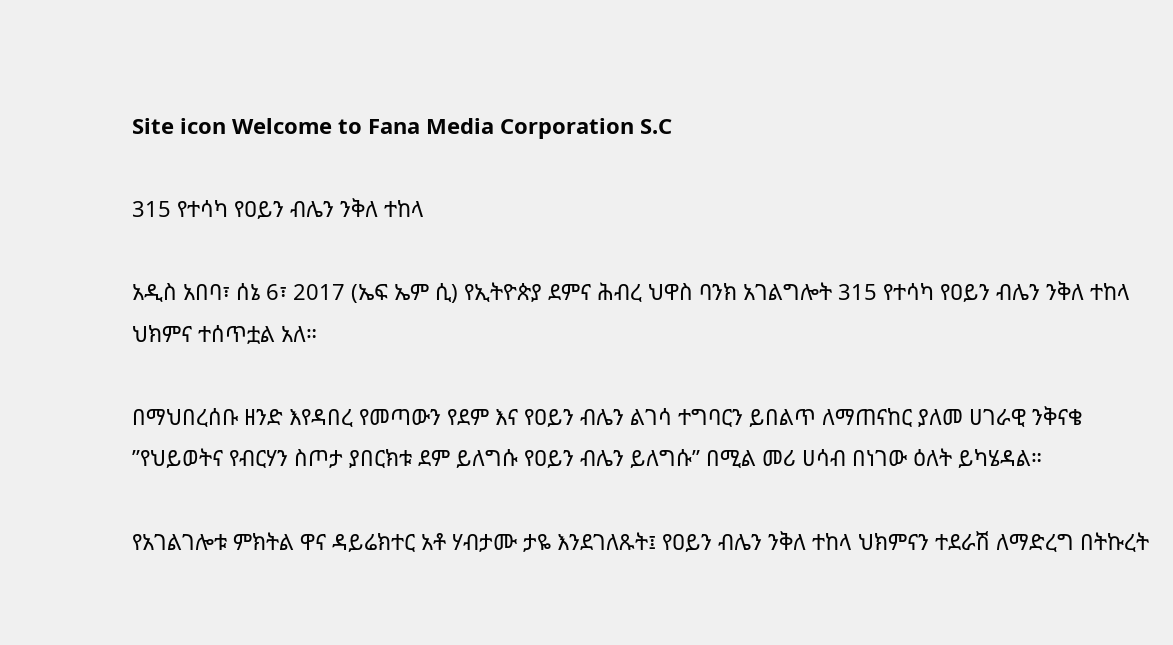Site icon Welcome to Fana Media Corporation S.C

315 የተሳካ የዐይን ብሌን ንቅለ ተከላ

አዲስ አበባ፣ ሰኔ 6፣ 2017 (ኤፍ ኤም ሲ) የኢትዮጵያ ደምና ሕብረ ህዋስ ባንክ አገልግሎት 315 የተሳካ የዐይን ብሌን ንቅለ ተከላ ህክምና ተሰጥቷል አለ።

በማህበረሰቡ ዘንድ እየዳበረ የመጣውን የደም እና የዐይን ብሌን ልገሳ ተግባርን ይበልጥ ለማጠናከር ያለመ ሀገራዊ ንቅናቄ ”የህይወትና የብርሃን ስጦታ ያበርክቱ ደም ይለግሱ የዐይን ብሌን ይለግሱ” በሚል መሪ ሀሳብ በነገው ዕለት ይካሄዳል።

የአገልገሎቱ ምክትል ዋና ዳይሬክተር አቶ ሃብታሙ ታዬ እንደገለጹት፤ የዐይን ብሌን ንቅለ ተከላ ህክምናን ተደራሽ ለማድረግ በትኩረት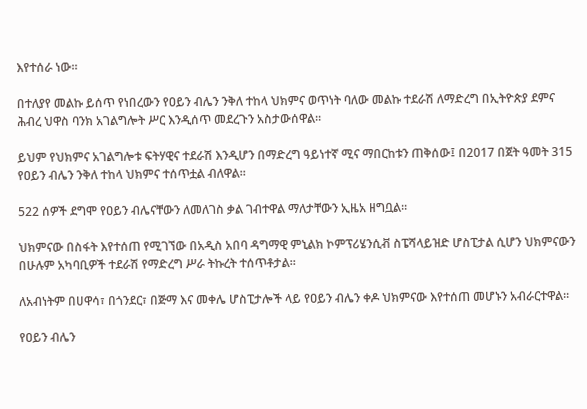እየተሰራ ነው።

በተለያየ መልኩ ይሰጥ የነበረውን የዐይን ብሌን ንቅለ ተከላ ህክምና ወጥነት ባለው መልኩ ተደራሽ ለማድረግ በኢትዮጵያ ደምና ሕብረ ህዋስ ባንክ አገልግሎት ሥር እንዲሰጥ መደረጉን አስታውሰዋል።

ይህም የህክምና አገልግሎቱ ፍትሃዊና ተደራሽ እንዲሆን በማድረግ ዓይነተኛ ሚና ማበርከቱን ጠቅሰው፤ በ2017 በጀት ዓመት 315 የዐይን ብሌን ንቅለ ተከላ ህክምና ተሰጥቷል ብለዋል።

522 ሰዎች ደግሞ የዐይን ብሌናቸውን ለመለገስ ቃል ገብተዋል ማለታቸውን ኢዜአ ዘግቧል።

ህክምናው በስፋት እየተሰጠ የሚገኘው በአዲስ አበባ ዳግማዊ ምኒልክ ኮምፕሪሄንሲቭ ስፔሻላይዝድ ሆስፒታል ሲሆን ህክምናውን በሁሉም አካባቢዎች ተደራሽ የማድረግ ሥራ ትኩረት ተሰጥቶታል።

ለአብነትም በሀዋሳ፣ በጎንደር፣ በጅማ እና መቀሌ ሆስፒታሎች ላይ የዐይን ብሌን ቀዶ ህክምናው እየተሰጠ መሆኑን አብራርተዋል።

የዐይን ብሌን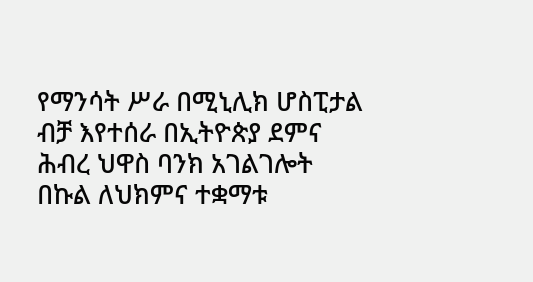የማንሳት ሥራ በሚኒሊክ ሆስፒታል ብቻ እየተሰራ በኢትዮጵያ ደምና ሕብረ ህዋስ ባንክ አገልገሎት በኩል ለህክምና ተቋማቱ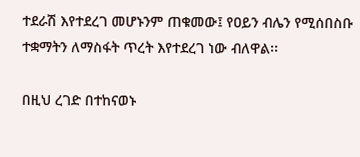ተደራሽ እየተደረገ መሆኑንም ጠቁመው፤ የዐይን ብሌን የሚሰበስቡ ተቋማትን ለማስፋት ጥረት እየተደረገ ነው ብለዋል፡፡

በዚህ ረገድ በተከናወኑ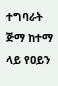ተግባራት ጅማ ከተማ ላይ የዐይን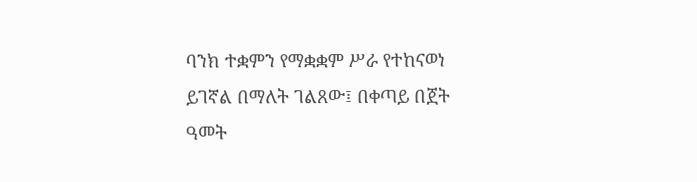ባንክ ተቋምን የማቋቋም ሥራ የተከናወነ ይገኛል በማለት ገልጸው፤ በቀጣይ በጀት ዓመት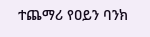ተጨማሪ የዐይን ባንክ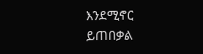እንደሚኖር ይጠበቃል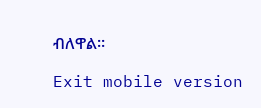ብለዋል።

Exit mobile version